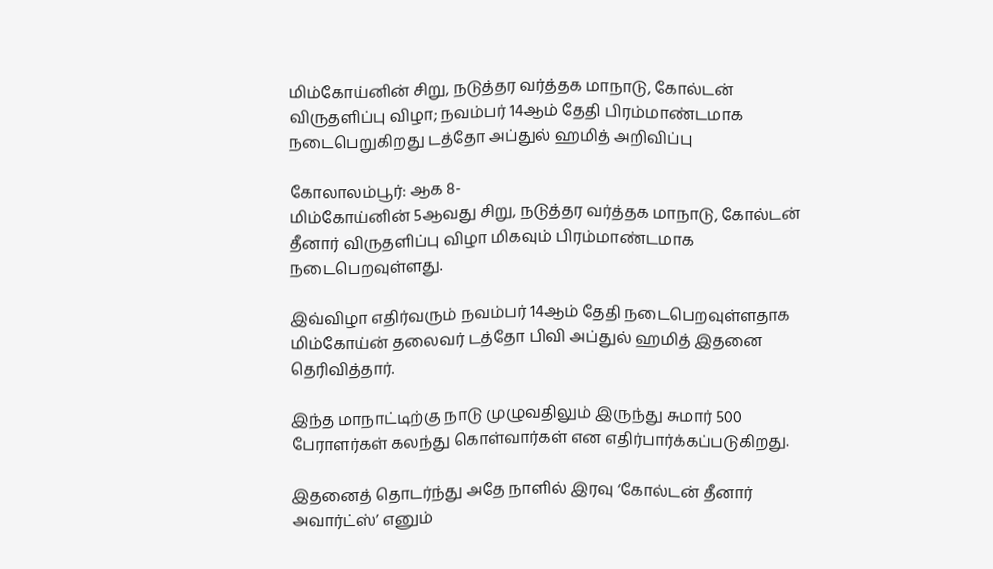மிம்கோய்னின் சிறு, நடுத்தர வர்த்தக மாநாடு, கோல்டன் விருதளிப்பு விழா; நவம்பர் 14ஆம் தேதி பிரம்மாண்டமாக நடைபெறுகிறது டத்தோ அப்துல் ஹமித் அறிவிப்பு

கோலாலம்பூர்: ஆக 8-
மிம்கோய்னின் 5ஆவது சிறு, நடுத்தர வர்த்தக மாநாடு, கோல்டன் தீனார் விருதளிப்பு விழா மிகவும் பிரம்மாண்டமாக நடைபெறவுள்ளது.

இவ்விழா எதிர்வரும் நவம்பர் 14ஆம் தேதி நடைபெறவுள்ளதாக மிம்கோய்ன் தலைவர் டத்தோ பிவி அப்துல் ஹமித் இதனை தெரிவித்தார்.

இந்த மாநாட்டிற்கு நாடு முழுவதிலும் இருந்து சுமார் 500 பேராளர்கள் கலந்து கொள்வார்கள் என எதிர்பார்க்கப்படுகிறது.

இதனைத் தொடர்ந்து அதே நாளில் இரவு ‘கோல்டன் தீனார் அவார்ட்ஸ்’ எனும்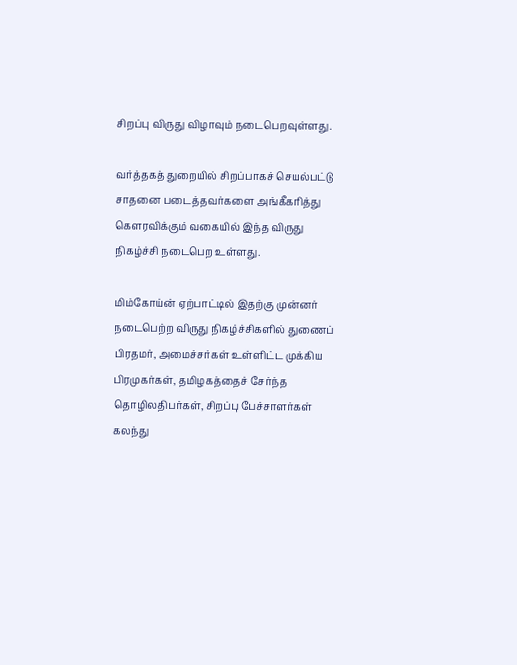சிறப்பு விருது விழாவும் நடைபெறவுள்ளது.

வர்த்தகத் துறையில் சிறப்பாகச் செயல்பட்டு சாதனை படைத்தவர்களை அங்கீகரித்து கௌரவிக்கும் வகையில் இந்த விருது நிகழ்ச்சி நடைபெற உள்ளது.

மிம்கோய்ன் ஏற்பாட்டில் இதற்கு முன்னர் நடைபெற்ற விருது நிகழ்ச்சிகளில் துணைப் பிரதமர், அமைச்சர்கள் உள்ளிட்ட முக்கிய பிரமுகர்கள், தமிழகத்தைச் சேர்ந்த தொழிலதிபர்கள், சிறப்பு பேச்சாளர்கள் கலந்து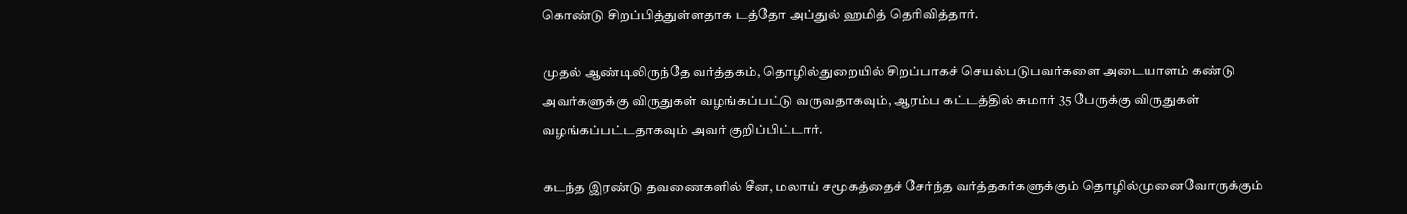கொண்டு சிறப்பித்துள்ளதாக டத்தோ அப்துல் ஹமித் தெரிவித்தார்.

முதல் ஆண்டிலிருந்தே வர்த்தகம், தொழில்துறையில் சிறப்பாகச் செயல்படுபவர்களை அடையாளம் கண்டு அவர்களுக்கு விருதுகள் வழங்கப்பட்டு வருவதாகவும், ஆரம்ப கட்டத்தில் சுமார் 35 பேருக்கு விருதுகள் வழங்கப்பட்டதாகவும் அவர் குறிப்பிட்டார்.

கடந்த இரண்டு தவணைகளில் சீன, மலாய் சமூகத்தைச் சேர்ந்த வர்த்தகர்களுக்கும் தொழில்முனைவோருக்கும்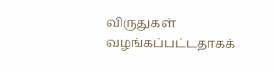விருதுகள் வழங்கப்பட்டதாகக்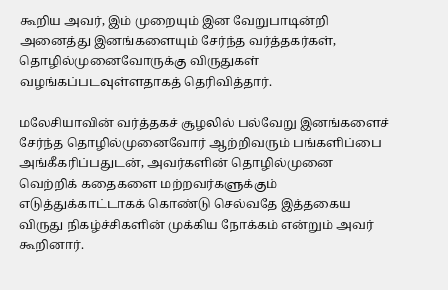கூறிய அவர், இம் முறையும் இன வேறுபாடின்றி அனைத்து இனங்களையும் சேர்ந்த வர்த்தகர்கள், தொழில்முனைவோருக்கு விருதுகள் வழங்கப்படவுள்ளதாகத் தெரிவித்தார்.

மலேசியாவின் வர்த்தகச் சூழலில் பல்வேறு இனங்களைச் சேர்ந்த தொழில்முனைவோர் ஆற்றிவரும் பங்களிப்பை அங்கீகரிப்பதுடன், அவர்களின் தொழில்முனை வெற்றிக் கதைகளை மற்றவர்களுக்கும் எடுத்துக்காட்டாகக் கொண்டு செல்வதே இத்தகைய விருது நிகழ்ச்சிகளின் முக்கிய நோக்கம் என்றும் அவர் கூறினார்.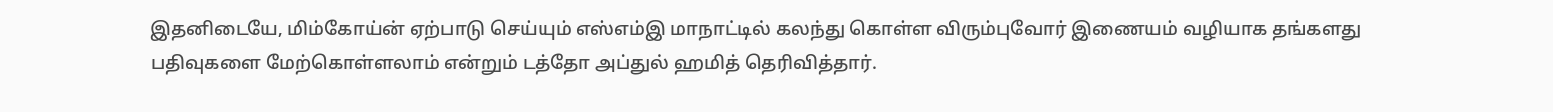இதனிடையே, மிம்கோய்ன் ஏற்பாடு செய்யும் எஸ்எம்இ மாநாட்டில் கலந்து கொள்ள விரும்புவோர் இணையம் வழியாக தங்களது பதிவுகளை மேற்கொள்ளலாம் என்றும் டத்தோ அப்துல் ஹமித் தெரிவித்தார்.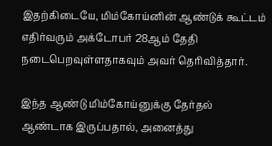இதற்கிடையே, மிம்கோய்னின் ஆண்டுக் கூட்டம் எதிர்வரும் அக்டோபர் 28ஆம் தேதி நடைபெறவுள்ளதாகவும் அவர் தெரிவித்தார்.

இந்த ஆண்டு மிம்கோய்னுக்கு தேர்தல் ஆண்டாக இருப்பதால், அனைத்து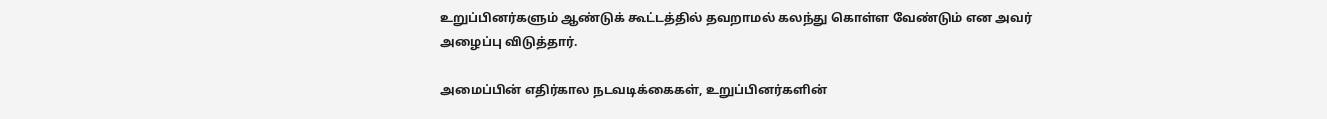உறுப்பினர்களும் ஆண்டுக் கூட்டத்தில் தவறாமல் கலந்து கொள்ள வேண்டும் என அவர் அழைப்பு விடுத்தார்.

அமைப்பின் எதிர்கால நடவடிக்கைகள், உறுப்பினர்களின்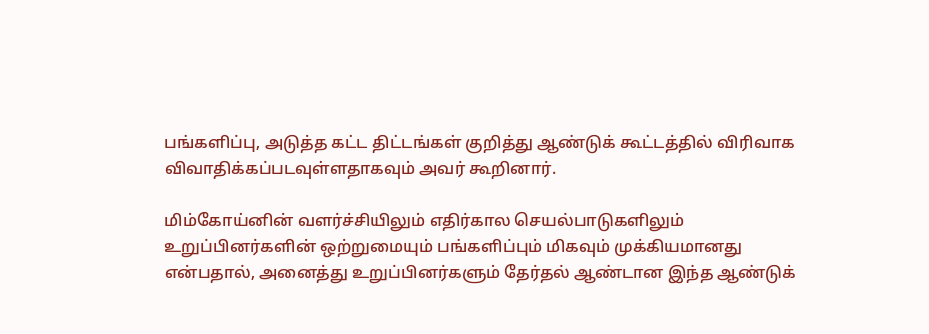பங்களிப்பு, அடுத்த கட்ட திட்டங்கள் குறித்து ஆண்டுக் கூட்டத்தில் விரிவாக விவாதிக்கப்படவுள்ளதாகவும் அவர் கூறினார்.

மிம்கோய்னின் வளர்ச்சியிலும் எதிர்கால செயல்பாடுகளிலும் உறுப்பினர்களின் ஒற்றுமையும் பங்களிப்பும் மிகவும் முக்கியமானது என்பதால், அனைத்து உறுப்பினர்களும் தேர்தல் ஆண்டான இந்த ஆண்டுக்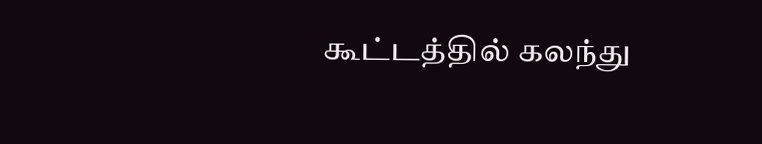கூட்டத்தில் கலந்து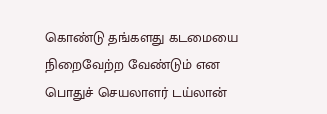கொண்டு தங்களது கடமையை நிறைவேற்ற வேண்டும் என பொதுச் செயலாளர் டய்லான்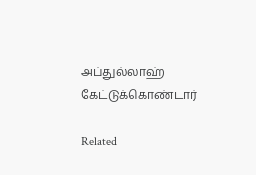அப்துல்லாஹ் கேட்டுக்கொண்டார்

Related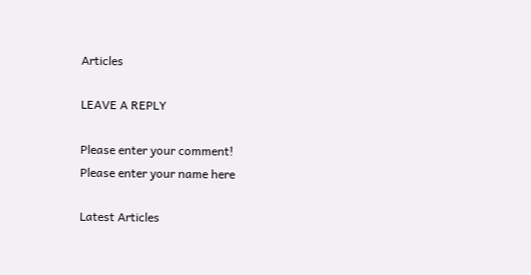Articles

LEAVE A REPLY

Please enter your comment!
Please enter your name here

Latest Articles